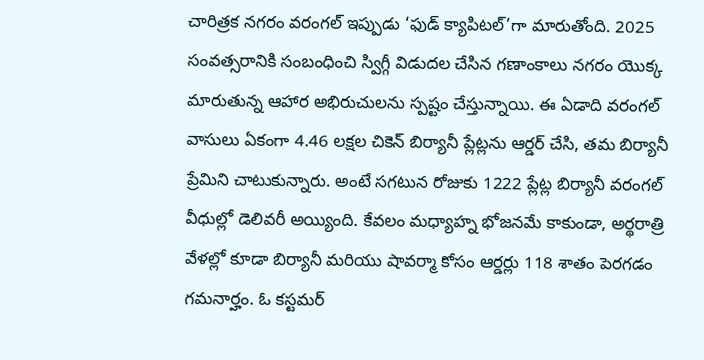చారిత్రక నగరం వరంగల్ ఇప్పుడు ‘ఫుడ్ క్యాపిటల్’గా మారుతోంది. 2025 సంవత్సరానికి సంబంధించి స్విగ్గీ విడుదల చేసిన గణాంకాలు నగరం యొక్క మారుతున్న ఆహార అభిరుచులను స్పష్టం చేస్తున్నాయి. ఈ ఏడాది వరంగల్ వాసులు ఏకంగా 4.46 లక్షల చికెన్ బిర్యానీ ప్లేట్లను ఆర్డర్ చేసి, తమ బిర్యానీ ప్రేమిని చాటుకున్నారు. అంటే సగటున రోజుకు 1222 ప్లేట్ల బిర్యానీ వరంగల్ వీధుల్లో డెలివరీ అయ్యింది. కేవలం మధ్యాహ్న భోజనమే కాకుండా, అర్థరాత్రి వేళల్లో కూడా బిర్యానీ మరియు షావర్మా కోసం ఆర్డర్లు 118 శాతం పెరగడం గమనార్హం. ఓ కస్టమర్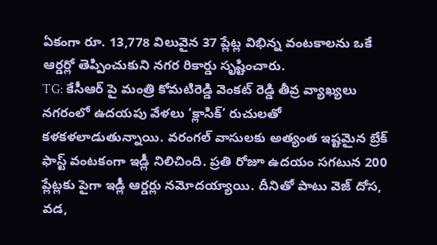ఏకంగా రూ. 13,778 విలువైన 37 ప్లేట్ల విభిన్న వంటకాలను ఒకే ఆర్డర్లో తెప్పించుకుని నగర రికార్డు సృష్టించారు.
TG: కేసీఆర్ పై మంత్రి కోమటిరెడ్డి వెంకట్ రెడ్డి తీవ్ర వ్యాఖ్యలు
నగరంలో ఉదయపు వేళలు ‘క్లాసిక్’ రుచులతో కళకళలాడుతున్నాయి. వరంగల్ వాసులకు అత్యంత ఇష్టమైన బ్రేక్ ఫాస్ట్ వంటకంగా ఇడ్లీ నిలిచింది. ప్రతి రోజూ ఉదయం సగటున 200 ప్లేట్లకు పైగా ఇడ్లీ ఆర్డర్లు నమోదయ్యాయి. దీనితో పాటు వెజ్ దోస, వడ,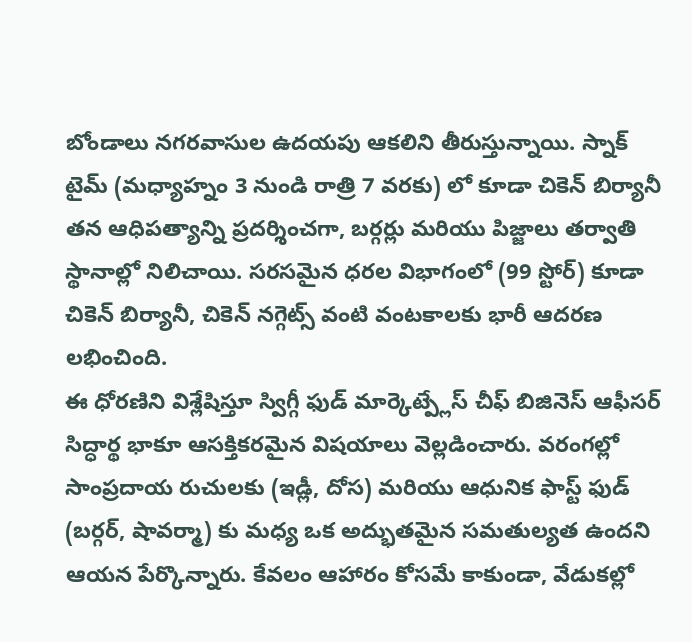బోండాలు నగరవాసుల ఉదయపు ఆకలిని తీరుస్తున్నాయి. స్నాక్ టైమ్ (మధ్యాహ్నం 3 నుండి రాత్రి 7 వరకు) లో కూడా చికెన్ బిర్యానీ తన ఆధిపత్యాన్ని ప్రదర్శించగా, బర్గర్లు మరియు పిజ్జాలు తర్వాతి స్థానాల్లో నిలిచాయి. సరసమైన ధరల విభాగంలో (99 స్టోర్) కూడా చికెన్ బిర్యానీ, చికెన్ నగ్గెట్స్ వంటి వంటకాలకు భారీ ఆదరణ లభించింది.
ఈ ధోరణిని విశ్లేషిస్తూ స్విగ్గీ ఫుడ్ మార్కెట్ప్లేస్ చీఫ్ బిజినెస్ ఆఫీసర్ సిద్ధార్థ భాకూ ఆసక్తికరమైన విషయాలు వెల్లడించారు. వరంగల్లో సాంప్రదాయ రుచులకు (ఇడ్లీ, దోస) మరియు ఆధునిక ఫాస్ట్ ఫుడ్ (బర్గర్, షావర్మా) కు మధ్య ఒక అద్భుతమైన సమతుల్యత ఉందని ఆయన పేర్కొన్నారు. కేవలం ఆహారం కోసమే కాకుండా, వేడుకల్లో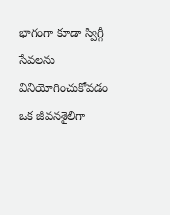భాగంగా కూడా స్విగ్గీ సేవలను వినియోగించుకోవడం ఒక జీవనశైలిగా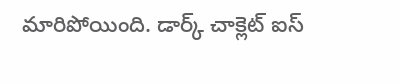మారిపోయింది. డార్క్ చాక్లెట్ ఐస్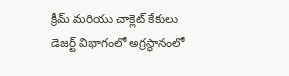క్రీమ్ మరియు చాక్లెట్ కేకులు డెజర్ట్ విభాగంలో అగ్రస్థానంలో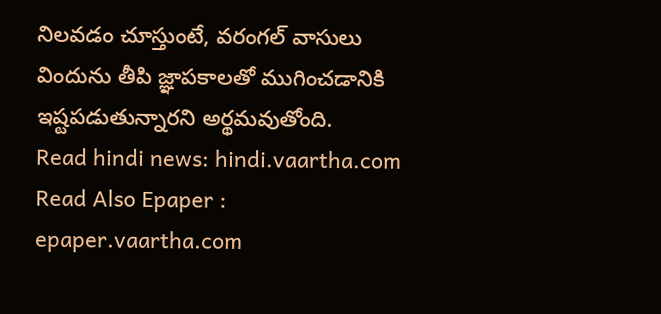నిలవడం చూస్తుంటే, వరంగల్ వాసులు విందును తీపి జ్ఞాపకాలతో ముగించడానికి ఇష్టపడుతున్నారని అర్థమవుతోంది.
Read hindi news: hindi.vaartha.com
Read Also Epaper : epaper.vaartha.com